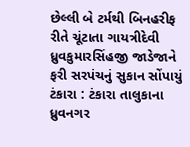છેલ્લી બે ટર્મથી બિનહરીફ રીતે ચૂંટાતા ગાયત્રીદેવી ધ્રુવકુમારસિંહજી જાડેજાને ફરી સરપંચનું સુકાન સોંપાયું ટંકારા : ટંકારા તાલુકાના ધ્રુવનગર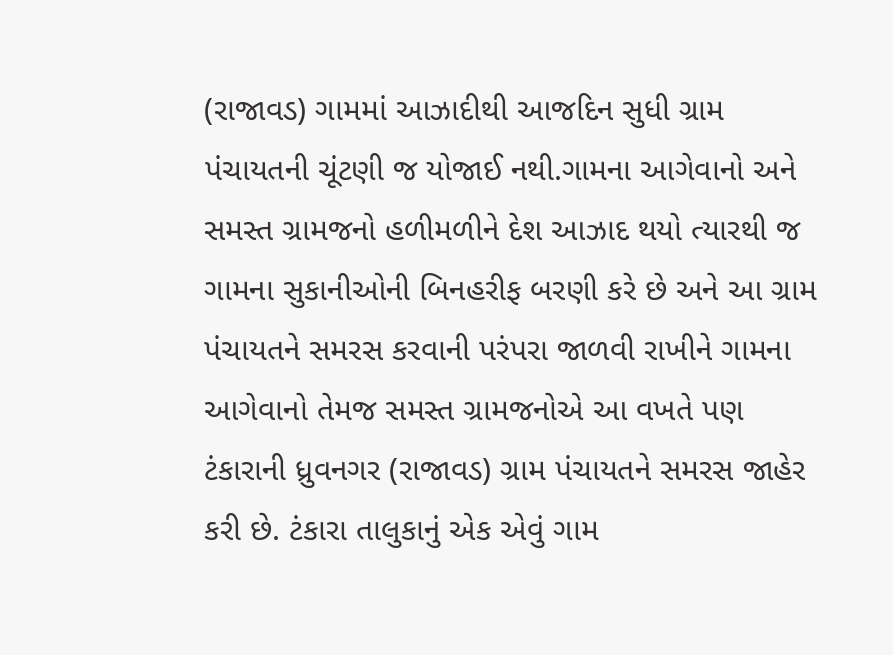(રાજાવડ) ગામમાં આઝાદીથી આજદિન સુધી ગ્રામ પંચાયતની ચૂંટણી જ યોજાઈ નથી.ગામના આગેવાનો અને સમસ્ત ગ્રામજનો હળીમળીને દેશ આઝાદ થયો ત્યારથી જ ગામના સુકાનીઓની બિનહરીફ બરણી કરે છે અને આ ગ્રામ પંચાયતને સમરસ કરવાની પરંપરા જાળવી રાખીને ગામના આગેવાનો તેમજ સમસ્ત ગ્રામજનોએ આ વખતે પણ ટંકારાની ધ્રુવનગર (રાજાવડ) ગ્રામ પંચાયતને સમરસ જાહેર કરી છે. ટંકારા તાલુકાનું એક એવું ગામ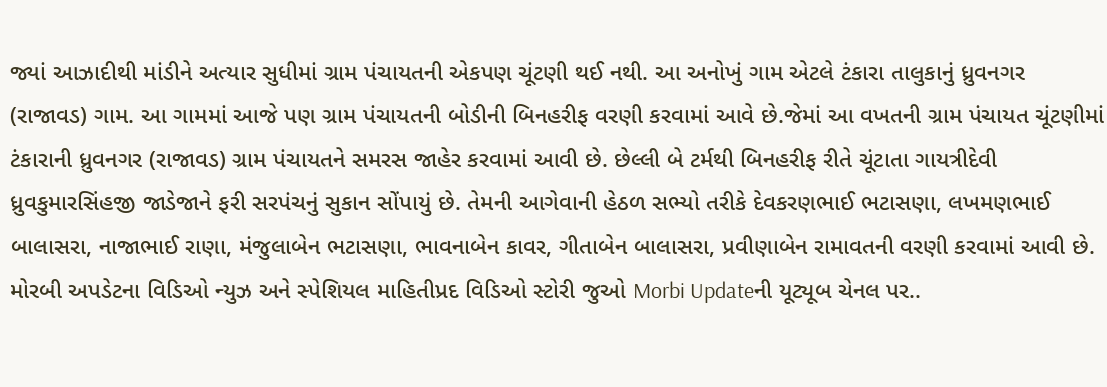જ્યાં આઝાદીથી માંડીને અત્યાર સુધીમાં ગ્રામ પંચાયતની એકપણ ચૂંટણી થઈ નથી. આ અનોખું ગામ એટલે ટંકારા તાલુકાનું ધ્રુવનગર (રાજાવડ) ગામ. આ ગામમાં આજે પણ ગ્રામ પંચાયતની બોડીની બિનહરીફ વરણી કરવામાં આવે છે.જેમાં આ વખતની ગ્રામ પંચાયત ચૂંટણીમાં ટંકારાની ધ્રુવનગર (રાજાવડ) ગ્રામ પંચાયતને સમરસ જાહેર કરવામાં આવી છે. છેલ્લી બે ટર્મથી બિનહરીફ રીતે ચૂંટાતા ગાયત્રીદેવી ધ્રુવકુમારસિંહજી જાડેજાને ફરી સરપંચનું સુકાન સોંપાયું છે. તેમની આગેવાની હેઠળ સભ્યો તરીકે દેવકરણભાઈ ભટાસણા, લખમણભાઈ બાલાસરા, નાજાભાઈ રાણા, મંજુલાબેન ભટાસણા, ભાવનાબેન કાવર, ગીતાબેન બાલાસરા, પ્રવીણાબેન રામાવતની વરણી કરવામાં આવી છે. મોરબી અપડેટના વિડિઓ ન્યુઝ અને સ્પેશિયલ માહિતીપ્રદ વિડિઓ સ્ટોરી જુઓ Morbi Updateની યૂટ્યૂબ ચેનલ પર..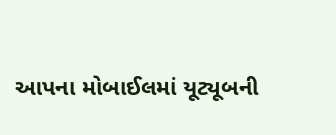આપના મોબાઈલમાં યૂટ્યૂબની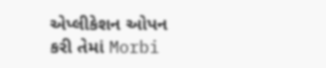એપ્લીકેશન ઓપન કરી તેમાં Morbi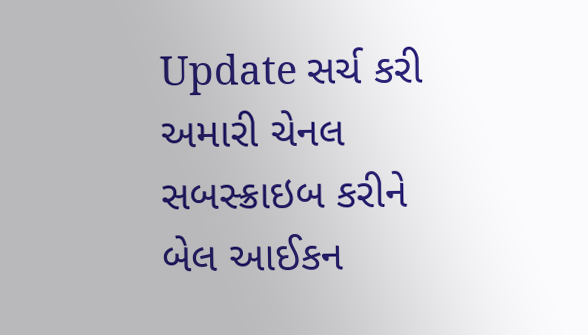Update સર્ચ કરી અમારી ચેનલ સબસ્ક્રાઇબ કરીને બેલ આઈકન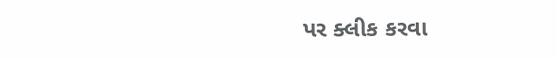પર ક્લીક કરવા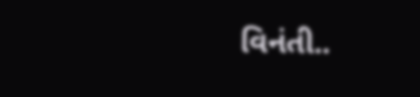વિનંતી..